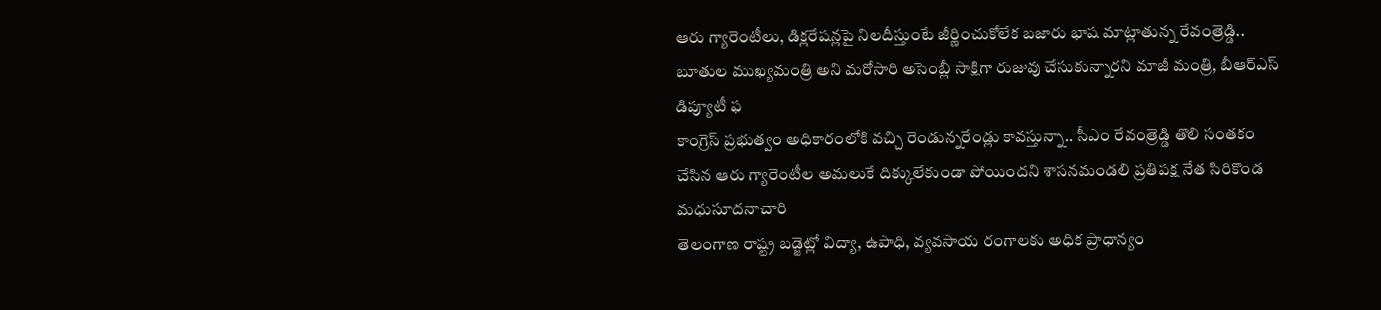ఆరు గ్యారెంటీలు, డిక్లరేషన్లపై నిలదీస్తుంటే జీర్ణించుకోలేక బజారు భాష మాట్లాతున్న రేవంత్రెడ్డి.. బూతుల ముఖ్యమంత్రి అని మరోసారి అసెంబ్లీ సాక్షిగా రుజువు చేసుకున్నారని మాజీ మంత్రి, బీఆర్ఎస్ డిప్యూటీ ఫ
కాంగ్రెస్ ప్రభుత్వం అధికారంలోకి వచ్చి రెండున్నరేండ్లు కావస్తున్నా.. సీఎం రేవంత్రెడ్డి తొలి సంతకం చేసిన ఆరు గ్యారెంటీల అమలుకే దిక్కులేకుండా పోయిందని శాసనమండలి ప్రతిపక్ష నేత సిరికొండ మధుసూదనాచారి
తెలంగాణ రాష్ట్ర బడ్జెట్లో విద్యా, ఉపాధి, వ్యవసాయ రంగాలకు అధిక ప్రాధాన్యం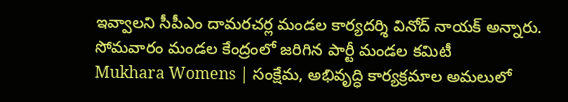ఇవ్వాలని సీపీఎం దామరచర్ల మండల కార్యదర్శి వినోద్ నాయక్ అన్నారు. సోమవారం మండల కేంద్రంలో జరిగిన పార్టీ మండల కమిటీ
Mukhara Womens | సంక్షేమ, అభివృద్ధి కార్యక్రమాల అమలులో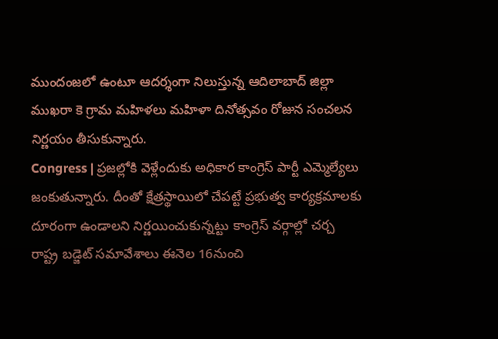ముందంజలో ఉంటూ ఆదర్శంగా నిలుస్తున్న ఆదిలాబాద్ జిల్లా ముఖరా కె గ్రామ మహిళలు మహిళా దినోత్సవం రోజున సంచలన నిర్ణయం తీసుకున్నారు.
Congress | ప్రజల్లోకి వెళ్లేందుకు అధికార కాంగ్రెస్ పార్టీ ఎమ్మెల్యేలు జంకుతున్నారు. దీంతో క్షేత్రస్థాయిలో చేపట్టే ప్రభుత్వ కార్యక్రమాలకు దూరంగా ఉండాలని నిర్ణయించుకున్నట్టు కాంగ్రెస్ వర్గాల్లో చర్చ
రాష్ట్ర బడ్జెట్ సమావేశాలు ఈనెల 16నుంచి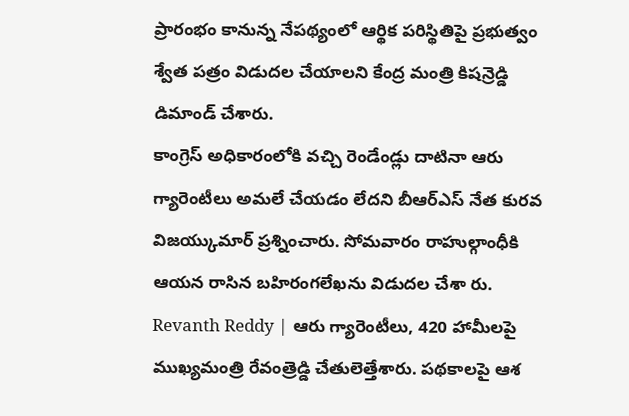ప్రారంభం కానున్న నేపథ్యంలో ఆర్థిక పరిస్థితిపై ప్రభుత్వం శ్వేత పత్రం విడుదల చేయాలని కేంద్ర మంత్రి కిషన్రెడ్డి డిమాండ్ చేశారు.
కాంగ్రెస్ అధికారంలోకి వచ్చి రెండేండ్లు దాటినా ఆరు గ్యారెంటీలు అమలే చేయడం లేదని బీఆర్ఎస్ నేత కురవ విజయ్కుమార్ ప్రశ్నించారు. సోమవారం రాహుల్గాంధీకి ఆయన రాసిన బహిరంగలేఖను విడుదల చేశా రు.
Revanth Reddy | ఆరు గ్యారెంటీలు, 420 హామీలపై ముఖ్యమంత్రి రేవంత్రెడ్డి చేతులెత్తేశారు. పథకాలపై ఆశ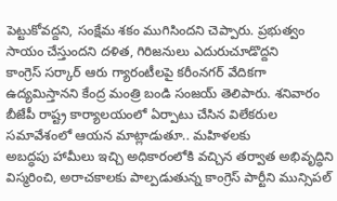పెట్టుకోవద్దని, సంక్షేమ శకం ముగిసిందని చెప్పారు. ప్రభుత్వం సాయం చేస్తుందని దళిత, గిరిజనులు ఎదురుచూడొద్దని
కాంగ్రెస్ సర్కార్ ఆరు గ్యారంటీలపై కరీంనగర్ వేదికగా ఉద్యమిస్తానని కేంద్ర మంత్రి బండి సంజయ్ తెలిపారు. శనివారం బీజేపీ రాష్ట్ర కార్యాలయంలో ఏర్పాటు చేసిన విలేకరుల సమావేశంలో ఆయన మాట్లాడుతూ.. మహిళలకు
అబద్ధపు హామీలు ఇచ్చి అధికారంలోకి వచ్చిన తర్వాత అభివృద్ధిని విస్మరించి, అరాచకాలకు పాల్పడుతున్న కాంగ్రెస్ పార్టీని మున్సిపల్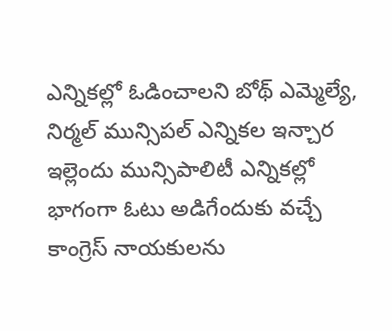ఎన్నికల్లో ఓడించాలని బోథ్ ఎమ్మెల్యే, నిర్మల్ మున్సిపల్ ఎన్నికల ఇన్చార
ఇల్లెందు మున్సిపాలిటీ ఎన్నికల్లో భాగంగా ఓటు అడిగేందుకు వచ్చే కాంగ్రెస్ నాయకులను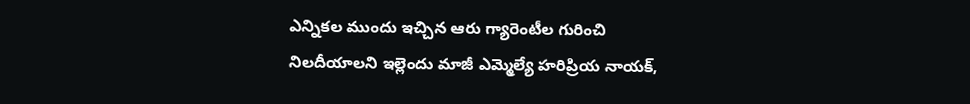ఎన్నికల ముందు ఇచ్చిన ఆరు గ్యారెంటీల గురించి నిలదీయాలని ఇల్లెందు మాజీ ఎమ్మెల్యే హరిప్రియ నాయక్,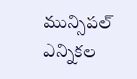మున్సిపల్ ఎన్నికల